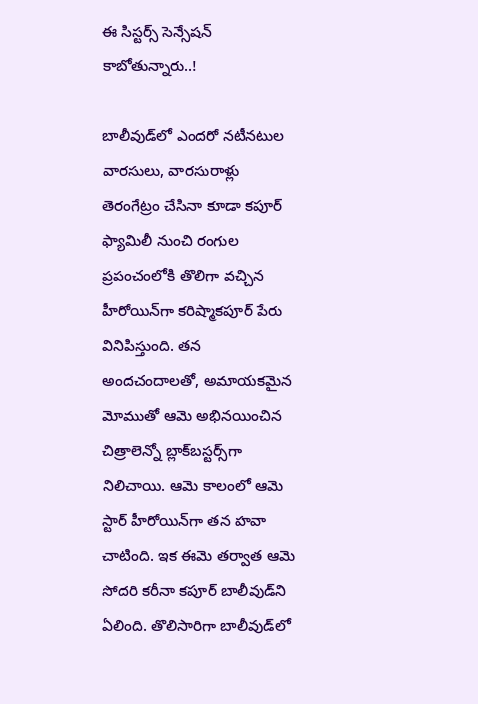ఈ సిస్టర్స్ సెన్సేషన్ కాబోతున్నారు..!

బాలీవుడ్‌లో ఎందరో నటీనటుల వారసులు, వారసురాళ్లు తెరంగేట్రం చేసినా కూడా కపూర్‌ ఫ్యామిలీ నుంచి రంగుల ప్రపంచంలోకి తొలిగా వచ్చిన హీరోయిన్‌గా కరిష్మాకపూర్‌ పేరు వినిపిస్తుంది. తన అందచందాలతో, అమాయకమైన మోముతో ఆమె అభినయించిన చిత్రాలెన్నో బ్లాక్‌బస్టర్స్‌గా నిలిచాయి. ఆమె కాలంలో ఆమె స్టార్‌ హీరోయిన్‌గా తన హవా చాటింది. ఇక ఈమె తర్వాత ఆమె సోదరి కరీనా కపూర్‌ బాలీవుడ్‌ని ఏలింది. తొలిసారిగా బాలీవుడ్‌లో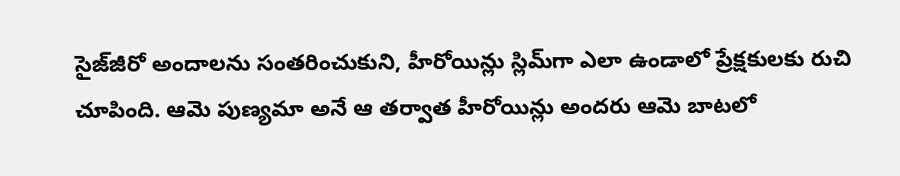సైజ్‌జీరో అందాలను సంతరించుకుని, హీరోయిన్లు స్లిమ్‌గా ఎలా ఉండాలో ప్రేక్షకులకు రుచి చూపింది. ఆమె పుణ్యమా అనే ఆ తర్వాత హీరోయిన్లు అందరు ఆమె బాటలో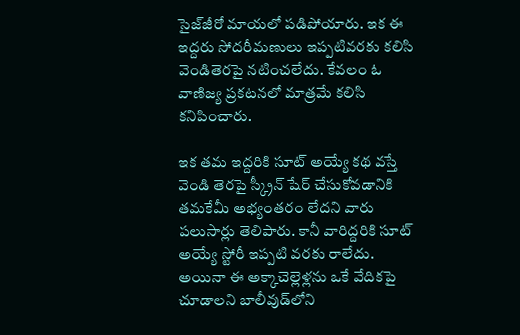సైజ్‌జీరో మాయలో పడిపోయారు. ఇక ఈ ఇద్దరు సోదరీమణులు ఇప్పటివరకు కలిసి వెండితెరపై నటించలేదు. కేవలం ఓ వాణిజ్య ప్రకటనలో మాత్రమే కలిసి కనిపించారు.

ఇక తమ ఇద్దరికి సూట్‌ అయ్యే కథ వస్తే వెండి తెరపై స్క్రీన్‌ షేర్‌ చేసుకోవడానికి తమకేమీ అభ్యంతరం లేదని వారు పలుసార్లు తెలిపారు. కానీ వారిద్దరికి సూట్‌ అయ్యే స్టోరీ ఇప్పటి వరకు రాలేదు. అయినా ఈ అక్కాచెల్లెళ్లను ఒకే వేదికపై చూడాలని బాలీవుడ్‌లోని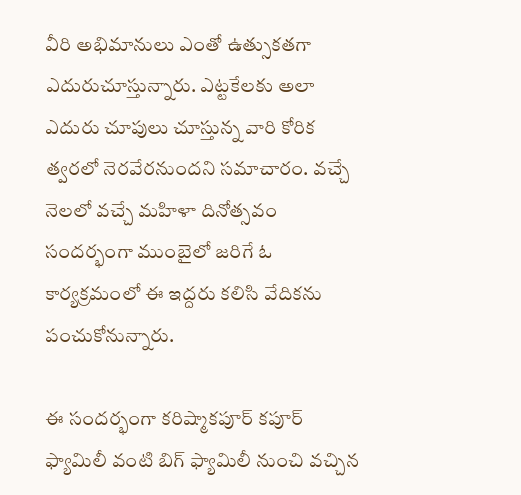వీరి అభిమానులు ఎంతో ఉత్సుకతగా ఎదురుచూస్తున్నారు. ఎట్టకేలకు అలా ఎదురు చూపులు చూస్తున్న వారి కోరిక త్వరలో నెరవేరనుందని సమాచారం. వచ్చే నెలలో వచ్చే మహిళా దినోత్సవం సందర్భంగా ముంబైలో జరిగే ఓ కార్యక్రమంలో ఈ ఇద్దరు కలిసి వేదికను పంచుకోనున్నారు.

ఈ సందర్భంగా కరిష్మాకపూర్‌ కపూర్‌ ఫ్యామిలీ వంటి బిగ్‌ ఫ్యామిలీ నుంచి వచ్చిన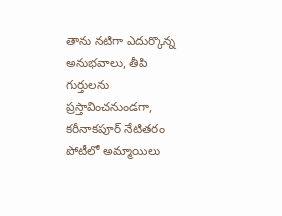తాను నటిగా ఎదుర్కొన్న అనుభవాలు, తీపి గుర్తులను ప్రస్తావించనుండగా, కరీనాకపూర్‌ నేటితరం పోటీలో అమ్మాయిలు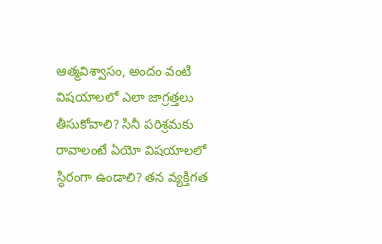ఆత్మవిశ్వాసం, అందం వంటి విషయాలలో ఎలా జాగ్రత్తలు తీసుకోవాలి? సినీ పరిశ్రమకు రావాలంటే ఏయో విషయాలలో స్ధిరంగా ఉండాలి? తన వ్యక్తిగత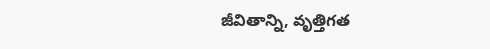జీవితాన్ని, వృత్తిగత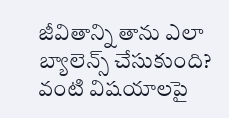జీవితాన్ని తాను ఎలా బ్యాలెన్స్‌ చేసుకుంది? వంటి విషయాలపై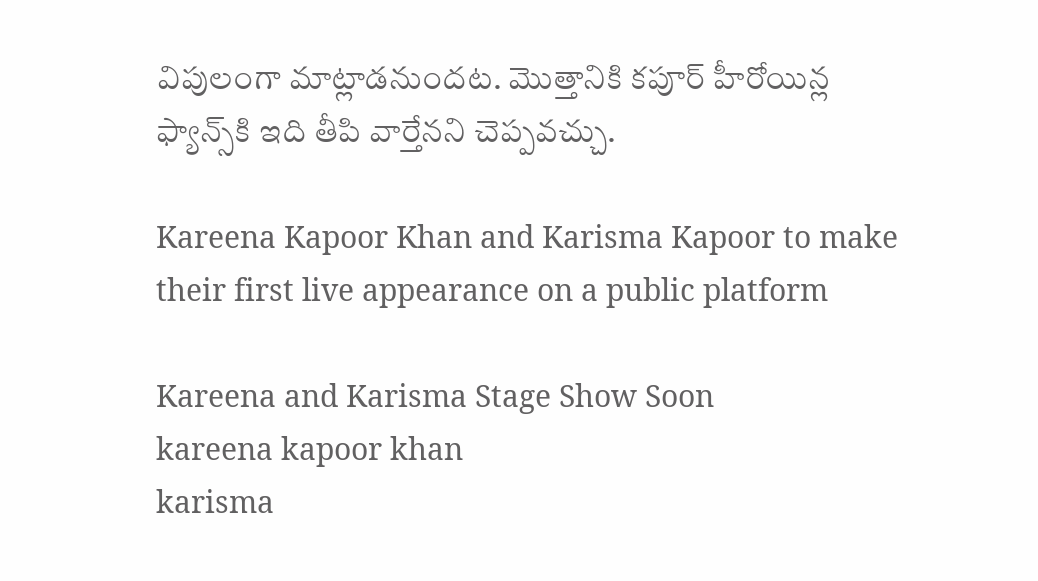విపులంగా మాట్లాడనుందట. మొత్తానికి కపూర్‌ హీరోయిన్ల ఫ్యాన్స్‌కి ఇది తీపి వార్తేనని చెప్పవచ్చు.

Kareena Kapoor Khan and Karisma Kapoor to make their first live appearance on a public platform

Kareena and Karisma Stage Show Soon
kareena kapoor khan
karisma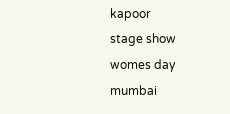kapoor
stage show
womes day
mumbai